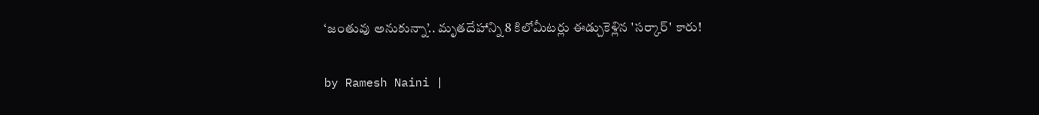‘జంతువు అనుకున్నా’.. మృతదేహాన్ని 8 కిలోమీటర్లు ఈడ్చుకెళ్లిన 'సర్కార్' కారు!

by Ramesh Naini |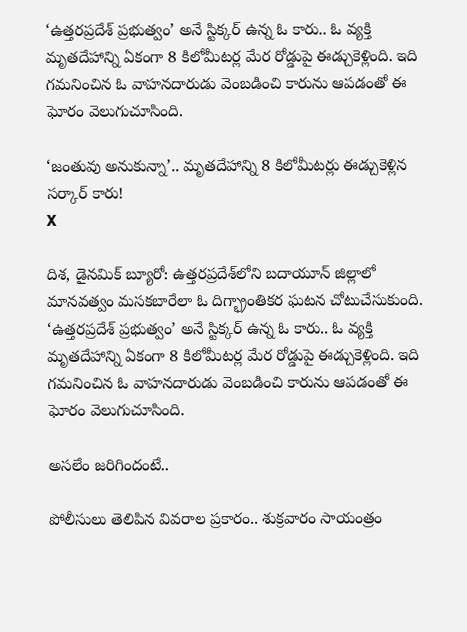‘ఉత్తరప్రదేశ్ ప్రభుత్వం’ అనే స్టిక్కర్ ఉన్న ఓ కారు.. ఓ వ్యక్తి మృతదేహాన్ని ఏకంగా 8 కిలోమీటర్ల మేర రోడ్డుపై ఈడ్చుకెళ్లింది. ఇది గమనించిన ఓ వాహనదారుడు వెంబడించి కారును ఆపడంతో ఈ ఘోరం వెలుగుచూసింది.

‘జంతువు అనుకున్నా’.. మృతదేహాన్ని 8 కిలోమీటర్లు ఈడ్చుకెళ్లిన సర్కార్ కారు!
X

దిశ, డైనమిక్ బ్యూరో: ఉత్తరప్రదేశ్‌లోని బదాయూన్ జిల్లాలో మానవత్వం మసకబారేలా ఓ దిగ్భ్రాంతికర ఘటన చోటుచేసుకుంది. ‘ఉత్తరప్రదేశ్ ప్రభుత్వం’ అనే స్టిక్కర్ ఉన్న ఓ కారు.. ఓ వ్యక్తి మృతదేహాన్ని ఏకంగా 8 కిలోమీటర్ల మేర రోడ్డుపై ఈడ్చుకెళ్లింది. ఇది గమనించిన ఓ వాహనదారుడు వెంబడించి కారును ఆపడంతో ఈ ఘోరం వెలుగుచూసింది.

అసలేం జరిగిందంటే..

పోలీసులు తెలిపిన వివరాల ప్రకారం.. శుక్రవారం సాయంత్రం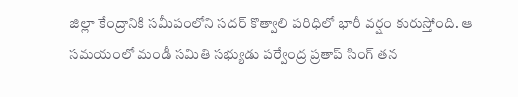జిల్లా కేంద్రానికి సమీపంలోని సదర్ కొత్వాలి పరిధిలో భారీ వర్షం కురుస్తోంది. ఆ సమయంలో మండీ సమితి సభ్యుడు పర్వేంద్ర ప్రతాప్ సింగ్ తన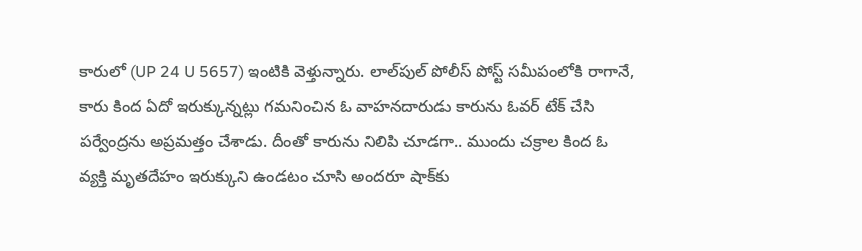కారులో (UP 24 U 5657) ఇంటికి వెళ్తున్నారు. లాల్‌పుల్ పోలీస్ పోస్ట్ సమీపంలోకి రాగానే, కారు కింద ఏదో ఇరుక్కున్నట్లు గమనించిన ఓ వాహనదారుడు కారును ఓవర్ టేక్ చేసి పర్వేంద్రను అప్రమత్తం చేశాడు. దీంతో కారును నిలిపి చూడగా.. ముందు చక్రాల కింద ఓ వ్యక్తి మృతదేహం ఇరుక్కుని ఉండటం చూసి అందరూ షాక్‌కు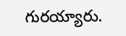గురయ్యారు.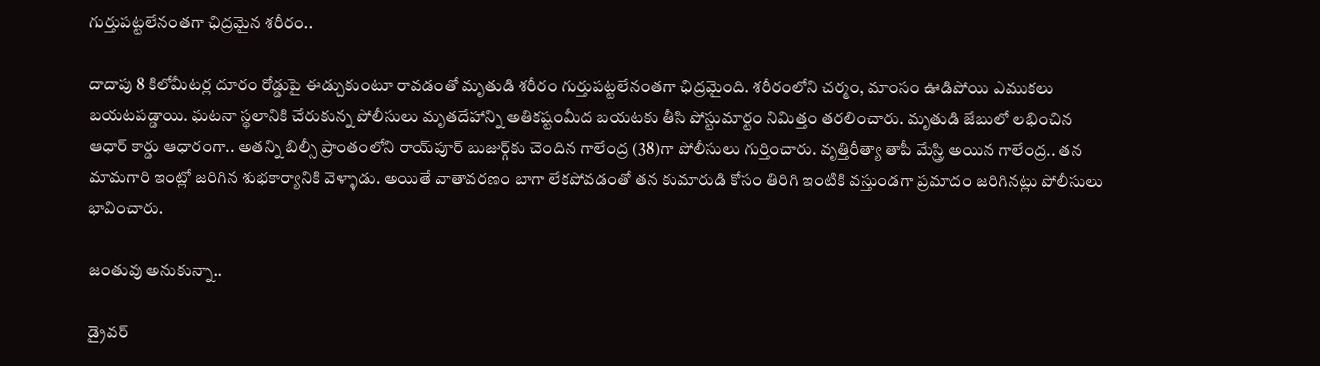గుర్తుపట్టలేనంతగా ఛిద్రమైన శరీరం..

దాదాపు 8 కిలోమీటర్ల దూరం రోడ్డుపై ఈడ్చుకుంటూ రావడంతో మృతుడి శరీరం గుర్తుపట్టలేనంతగా ఛిద్రమైంది. శరీరంలోని చర్మం, మాంసం ఊడిపోయి ఎముకలు బయటపడ్డాయి. ఘటనా స్థలానికి చేరుకున్న పోలీసులు మృతదేహాన్ని అతికష్టంమీద బయటకు తీసి పోస్టుమార్టం నిమిత్తం తరలించారు. మృతుడి జేబులో లభించిన ఆధార్ కార్డు ఆధారంగా.. అతన్ని బిల్సీ ప్రాంతంలోని రాయ్‌పూర్ బుజుర్గ్‌కు చెందిన గాలేంద్ర (38)గా పోలీసులు గుర్తించారు. వృత్తిరీత్యా తాపీ మేస్త్రి అయిన గాలేంద్ర.. తన మామగారి ఇంట్లో జరిగిన శుభకార్యానికి వెళ్ళాడు. అయితే వాతావరణం బాగా లేకపోవడంతో తన కుమారుడి కోసం తిరిగి ఇంటికి వస్తుండగా ప్రమాదం జరిగినట్లు పోలీసులు భావించారు.

జంతువు అనుకున్నా..

డ్రైవర్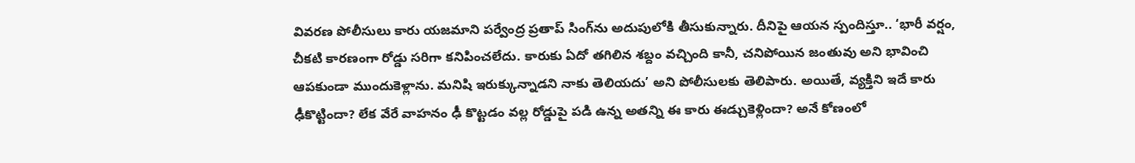వివరణ పోలీసులు కారు యజమాని పర్వేంద్ర ప్రతాప్ సింగ్‌ను అదుపులోకి తీసుకున్నారు. దీనిపై ఆయన స్పందిస్తూ.. ‘భారీ వర్షం, చీకటి కారణంగా రోడ్డు సరిగా కనిపించలేదు. కారుకు ఏదో తగిలిన శబ్దం వచ్చింది కానీ, చనిపోయిన జంతువు అని భావించి ఆపకుండా ముందుకెళ్లాను. మనిషి ఇరుక్కున్నాడని నాకు తెలియదు’ అని పోలీసులకు తెలిపారు. అయితే, వ్యక్తిని ఇదే కారు ఢీకొట్టిందా? లేక వేరే వాహనం ఢీ కొట్టడం వల్ల రోడ్డుపై పడి ఉన్న అతన్ని ఈ కారు ఈడ్చుకెళ్లిందా? అనే కోణంలో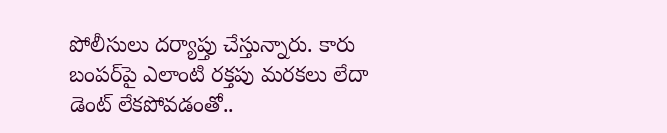పోలీసులు దర్యాప్తు చేస్తున్నారు. కారు బంపర్‌పై ఎలాంటి రక్తపు మరకలు లేదా డెంట్ లేకపోవడంతో..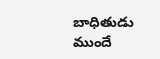బాధితుడు ముందే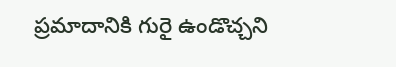ప్రమాదానికి గురై ఉండొచ్చని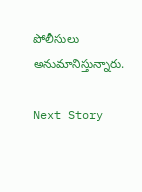పోలీసులు అనుమానిస్తున్నారు.

Next Story